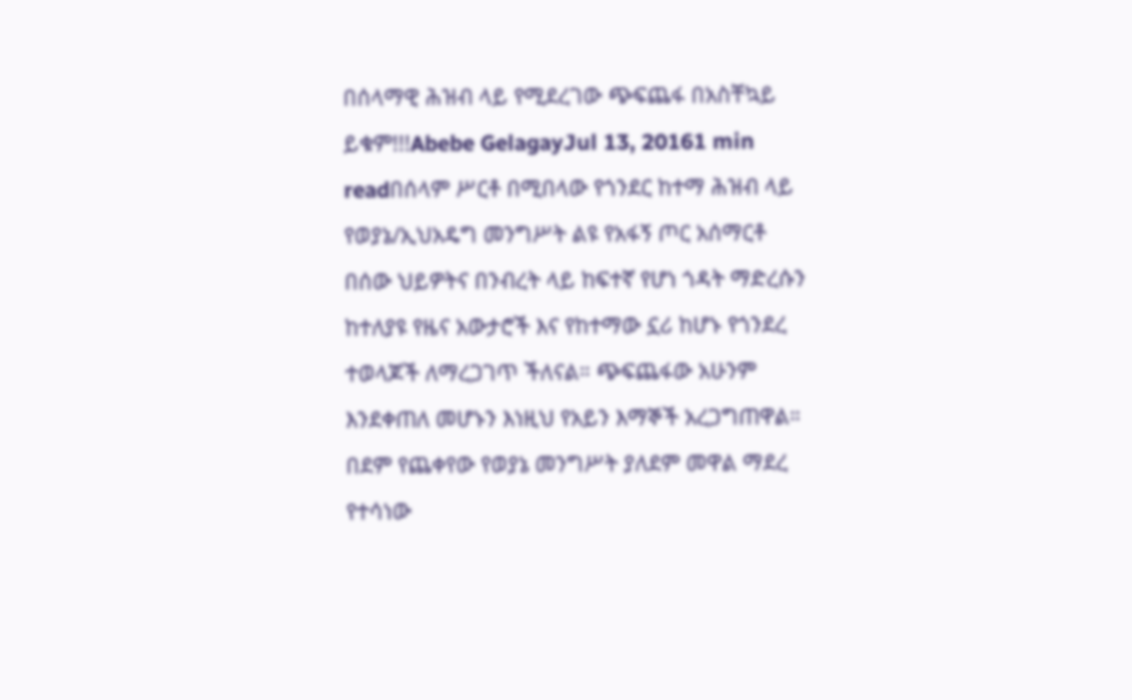በሰላማዊ ሕዝብ ላይ የሚደረገው ጭፍጨፋ በአስቸኳይ ይቁም!!!Abebe GelagayJul 13, 20161 min readበሰላም ሥርቶ በሚበላው የጎንደር ከተማ ሕዝብ ላይ የወያኔ/ኢህአዴግ መንግሥት ልዩ የአፋኝ ጦር አሰማርቶ በሰው ህይዎትና በንብረት ላይ ከፍተኛ የሆነ ጎዳት ማድረሱን ከተለያዩ የዜና አውታሮች እና የከተማው ኗሪ ከሆኑ የጎንደረ ተወላጆች ለማረጋገጥ ችለናል። ጭፍጨፋው አሁንም እንደቀጠለ መሆኑን እነዚህ የአይን እማኞች አረጋግጠዋል። በደም የጨቀየው የወያኔ መንግሥት ያለደም መዋል ማደረ የተሳነው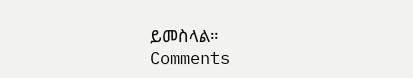ይመስላል።
Comments